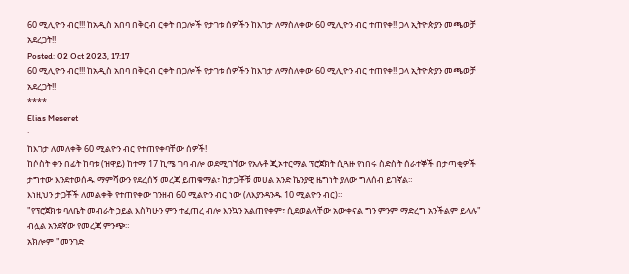60 ሚሊዮን ብር!!! ከአዲስ አበባ በቅርብ ርቀት በጋሎች የታገቱ ሰዎችን ከእገታ ለማስለቀው 60 ሚሊዮን ብር ተጠየቀ!! ጋላ ኢትዮጵያን መጫወቻ አደረጋት!!
Posted: 02 Oct 2023, 17:17
60 ሚሊዮን ብር!!! ከአዲስ አበባ በቅርብ ርቀት በጋሎች የታገቱ ሰዎችን ከእገታ ለማስለቀው 60 ሚሊዮን ብር ተጠየቀ!! ጋላ ኢትዮጵያን መጫወቻ አደረጋት!!
****
Elias Meseret
·
ከእገታ ለመለቀቅ 60 ሚልዮን ብር የተጠየቀባቸው ሰዎች!
ከሶስት ቀን በፊት ከባቱ (ዝዋይ) ከተማ 17 ኪሜ ገባ ብሎ ወደሚገኘው የአሉቶ ጂኦተርማል ፕሮጀክት ሲጓዙ የነበሩ ስድስት ሰራተኞች በታጣቂዎች ታግተው እንደተወሰዱ ማምሻውን የደረሰኝ መረጃ ይጠቁማል፣ ከታጋቾቹ መሀል አንድ ኬንያዊ ዜግነት ያለው ግለሰብ ይገኛል።
እነዚህን ታጋቾች ለመልቀቅ የተጠየቀው ገንዘብ 60 ሚልዮን ብር ነው (ለእያንዳንዱ 10 ሚልዮን ብር)።
"የፕሮጀክቱ ባለቤት መብራት ኃይል እስካሁን ምን ተፈጠረ ብሎ እንኳን አልጠየቀም፣ ሲደወልላቸው አውቀናል ግን ምንም ማድረግ አንችልም ይላሉ" ብሏል አንደኛው የመረጃ ምንጭ።
አክሎም "መንገድ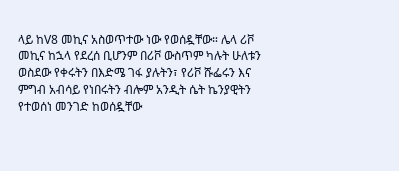ላይ ከV8 መኪና አስወጥተው ነው የወሰዷቸው። ሌላ ሪቮ መኪና ከኋላ የደረሰ ቢሆንም በሪቮ ውስጥም ካሉት ሁለቱን ወስደው የቀሩትን በእድሜ ገፋ ያሉትን፣ የሪቮ ሹፌሩን እና ምግብ አብሳይ የነበሩትን ብሎም አንዲት ሴት ኬንያዊትን የተወሰነ መንገድ ከወሰዷቸው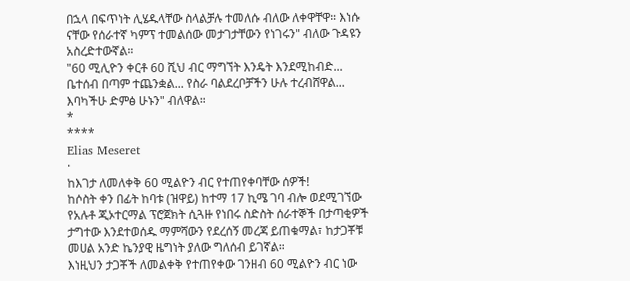በኋላ በፍጥነት ሊሄዱላቸው ስላልቻሉ ተመለሱ ብለው ለቀዋቸዋ። እነሱ ናቸው የሰራተኛ ካምፕ ተመልሰው መታገታቸውን የነገሩን" ብለው ጉዳዩን አስረድተውኛል።
"60 ሚሊዮን ቀርቶ 60 ሺህ ብር ማግኘት እንዴት እንደሚከብድ... ቤተሰብ በጣም ተጨንቋል... የስራ ባልደረቦቻችን ሁሉ ተረብሸዋል... እባካችሁ ድምፅ ሁኑን" ብለዋል።
*
****
Elias Meseret
·
ከእገታ ለመለቀቅ 60 ሚልዮን ብር የተጠየቀባቸው ሰዎች!
ከሶስት ቀን በፊት ከባቱ (ዝዋይ) ከተማ 17 ኪሜ ገባ ብሎ ወደሚገኘው የአሉቶ ጂኦተርማል ፕሮጀክት ሲጓዙ የነበሩ ስድስት ሰራተኞች በታጣቂዎች ታግተው እንደተወሰዱ ማምሻውን የደረሰኝ መረጃ ይጠቁማል፣ ከታጋቾቹ መሀል አንድ ኬንያዊ ዜግነት ያለው ግለሰብ ይገኛል።
እነዚህን ታጋቾች ለመልቀቅ የተጠየቀው ገንዘብ 60 ሚልዮን ብር ነው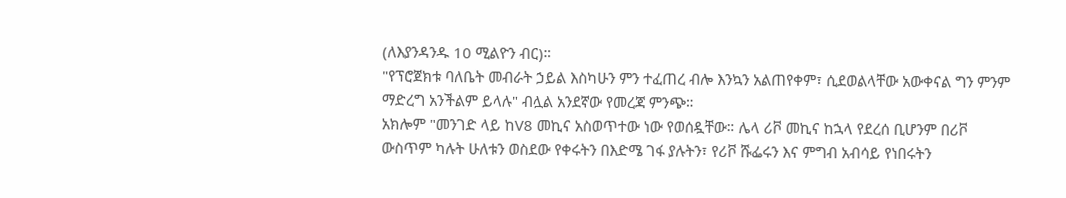(ለእያንዳንዱ 10 ሚልዮን ብር)።
"የፕሮጀክቱ ባለቤት መብራት ኃይል እስካሁን ምን ተፈጠረ ብሎ እንኳን አልጠየቀም፣ ሲደወልላቸው አውቀናል ግን ምንም ማድረግ አንችልም ይላሉ" ብሏል አንደኛው የመረጃ ምንጭ።
አክሎም "መንገድ ላይ ከV8 መኪና አስወጥተው ነው የወሰዷቸው። ሌላ ሪቮ መኪና ከኋላ የደረሰ ቢሆንም በሪቮ ውስጥም ካሉት ሁለቱን ወስደው የቀሩትን በእድሜ ገፋ ያሉትን፣ የሪቮ ሹፌሩን እና ምግብ አብሳይ የነበሩትን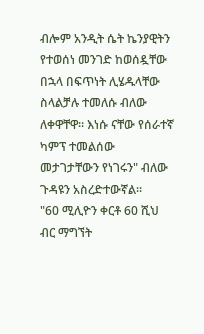ብሎም አንዲት ሴት ኬንያዊትን የተወሰነ መንገድ ከወሰዷቸው በኋላ በፍጥነት ሊሄዱላቸው ስላልቻሉ ተመለሱ ብለው ለቀዋቸዋ። እነሱ ናቸው የሰራተኛ ካምፕ ተመልሰው መታገታቸውን የነገሩን" ብለው ጉዳዩን አስረድተውኛል።
"60 ሚሊዮን ቀርቶ 60 ሺህ ብር ማግኘት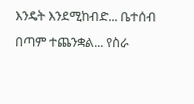እንዴት እንደሚከብድ... ቤተሰብ በጣም ተጨንቋል... የስራ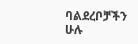ባልደረቦቻችን ሁሉ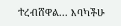ተረብሸዋል... እባካችሁ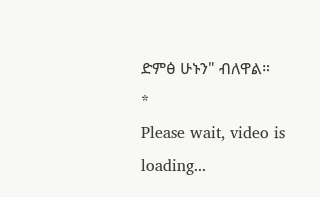ድምፅ ሁኑን" ብለዋል።
*
Please wait, video is loading...